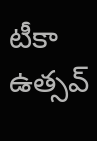టీకా ఉత్సవ్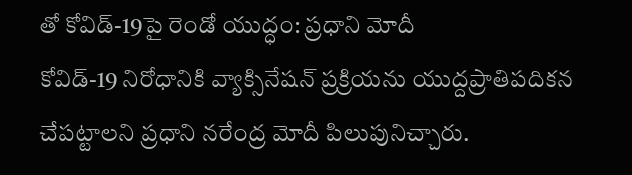తో కోవిడ్-19పై రెండో యుద్ధం: ప్రధాని మోదీ
కోవిడ్-19 నిరోధానికి వ్యాక్సినేషన్ ప్రక్రియను యుద్దప్రాతిపదికన చేపట్టాలని ప్రధాని నరేంద్ర మోదీ పిలుపునిచ్చారు.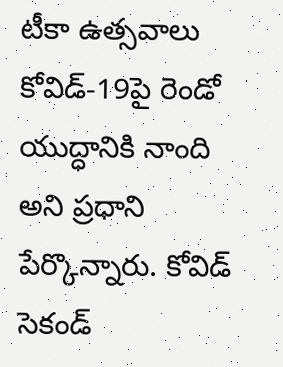టీకా ఉత్సవాలు కోవిడ్-19పై రెండో యుద్ధానికి నాంది అని ప్రధాని పేర్కొన్నారు. కోవిడ్ సెకండ్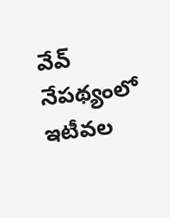వేవ్ నేపథ్యంలో ఇటీవల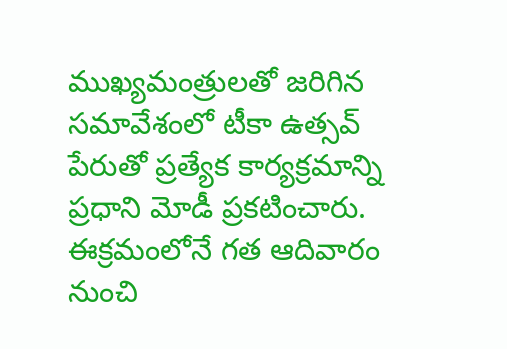ముఖ్యమంత్రులతో జరిగిన సమావేశంలో టీకా ఉత్సవ్ పేరుతో ప్రత్యేక కార్యక్రమాన్ని ప్రధాని మోడీ ప్రకటించారు. ఈక్రమంలోనే గత ఆదివారం నుంచి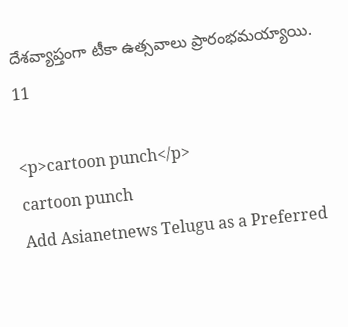దేశవ్యాప్తంగా టీకా ఉత్సవాలు ప్రారంభమయ్యాయి.
11

<p>cartoon punch</p>
cartoon punch
Add Asianetnews Telugu as a Preferred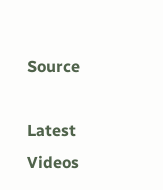Source

Latest Videos